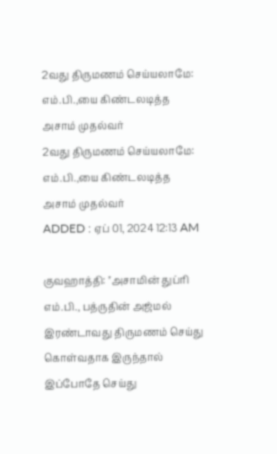2வது திருமணம் செய்யலாமே: எம்.பி.,யை கிண்டலடித்த அசாம் முதல்வர்
2வது திருமணம் செய்யலாமே: எம்.பி.,யை கிண்டலடித்த அசாம் முதல்வர்
ADDED : ஏப் 01, 2024 12:13 AM

குவஹாத்தி: ''அசாமின் துப்ரி எம்.பி., பத்ருதின் அஜ்மல் இரண்டாவது திருமணம் செய்து கொள்வதாக இருந்தால் இப்போதே செய்து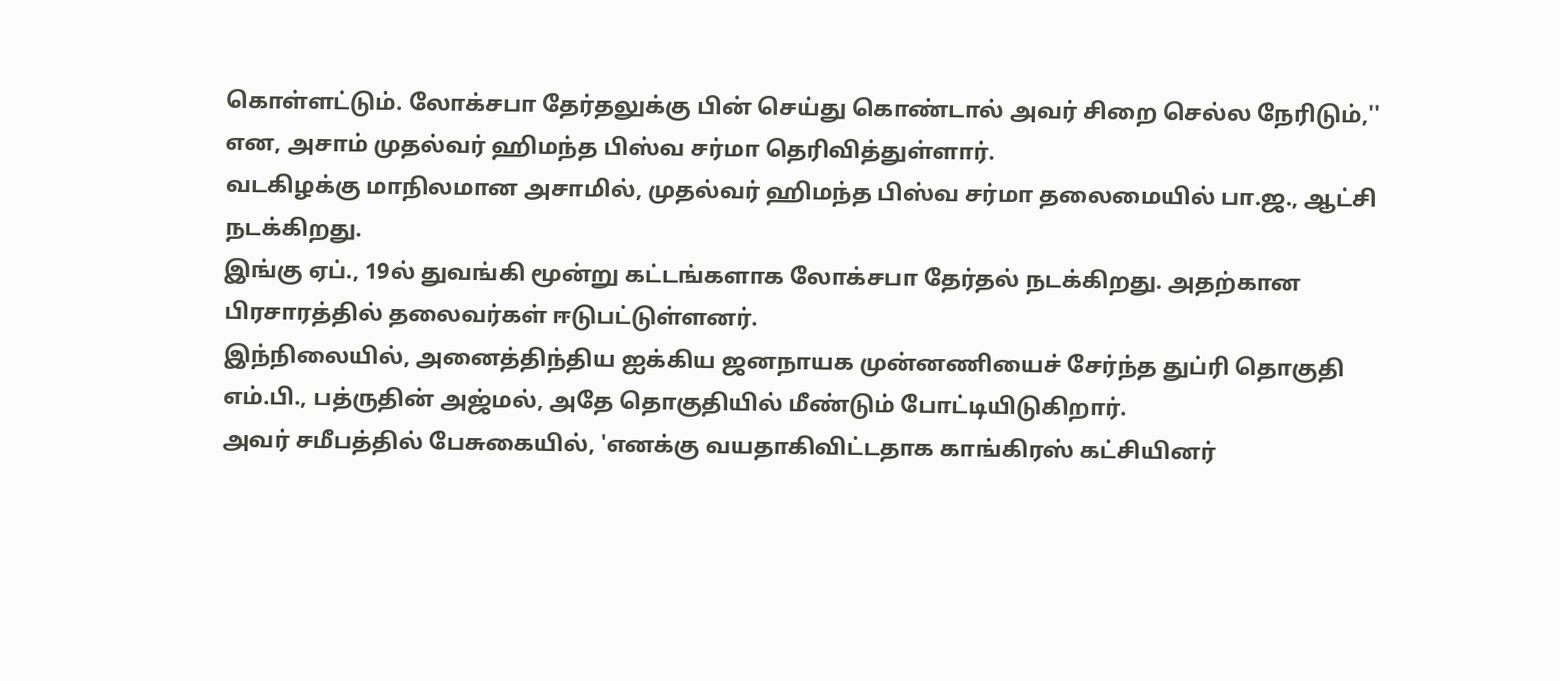கொள்ளட்டும். லோக்சபா தேர்தலுக்கு பின் செய்து கொண்டால் அவர் சிறை செல்ல நேரிடும்,'' என, அசாம் முதல்வர் ஹிமந்த பிஸ்வ சர்மா தெரிவித்துள்ளார்.
வடகிழக்கு மாநிலமான அசாமில், முதல்வர் ஹிமந்த பிஸ்வ சர்மா தலைமையில் பா.ஜ., ஆட்சி நடக்கிறது.
இங்கு ஏப்., 19ல் துவங்கி மூன்று கட்டங்களாக லோக்சபா தேர்தல் நடக்கிறது. அதற்கான பிரசாரத்தில் தலைவர்கள் ஈடுபட்டுள்ளனர்.
இந்நிலையில், அனைத்திந்திய ஐக்கிய ஜனநாயக முன்னணியைச் சேர்ந்த துப்ரி தொகுதி எம்.பி., பத்ருதின் அஜ்மல், அதே தொகுதியில் மீண்டும் போட்டியிடுகிறார்.
அவர் சமீபத்தில் பேசுகையில், 'எனக்கு வயதாகிவிட்டதாக காங்கிரஸ் கட்சியினர்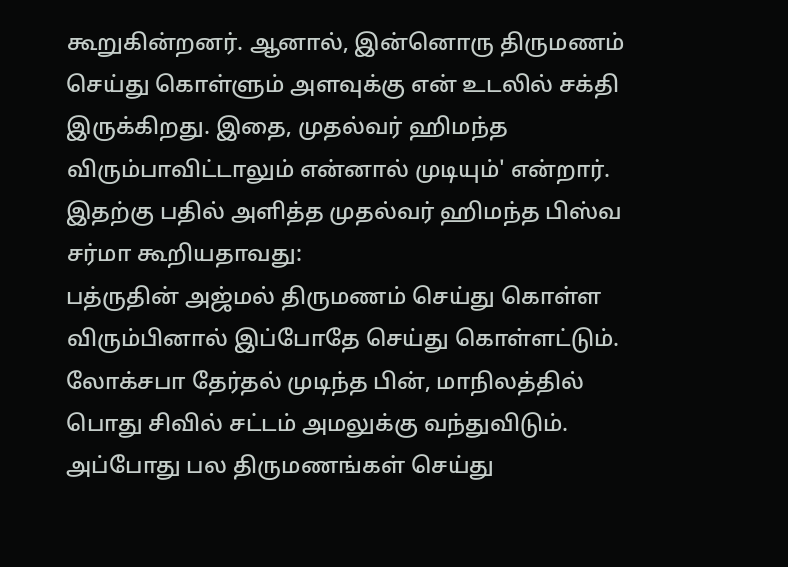கூறுகின்றனர். ஆனால், இன்னொரு திருமணம் செய்து கொள்ளும் அளவுக்கு என் உடலில் சக்தி இருக்கிறது. இதை, முதல்வர் ஹிமந்த விரும்பாவிட்டாலும் என்னால் முடியும்' என்றார்.
இதற்கு பதில் அளித்த முதல்வர் ஹிமந்த பிஸ்வ சர்மா கூறியதாவது:
பத்ருதின் அஜ்மல் திருமணம் செய்து கொள்ள விரும்பினால் இப்போதே செய்து கொள்ளட்டும். லோக்சபா தேர்தல் முடிந்த பின், மாநிலத்தில் பொது சிவில் சட்டம் அமலுக்கு வந்துவிடும்.
அப்போது பல திருமணங்கள் செய்து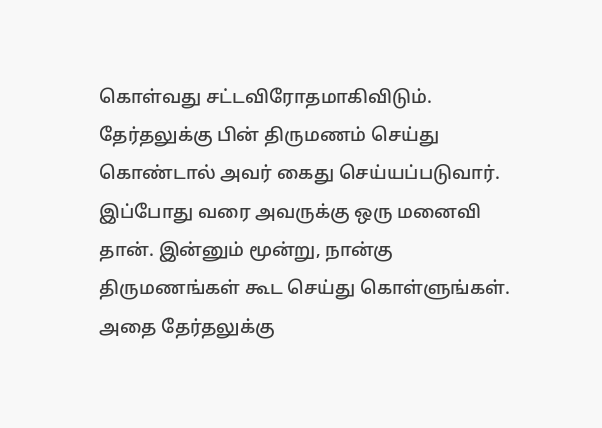கொள்வது சட்டவிரோதமாகிவிடும். தேர்தலுக்கு பின் திருமணம் செய்து கொண்டால் அவர் கைது செய்யப்படுவார்.
இப்போது வரை அவருக்கு ஒரு மனைவி தான். இன்னும் மூன்று, நான்கு திருமணங்கள் கூட செய்து கொள்ளுங்கள். அதை தேர்தலுக்கு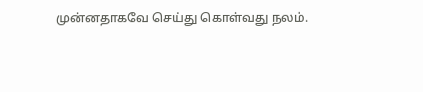முன்னதாகவே செய்து கொள்வது நலம்.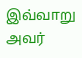இவ்வாறு அவர்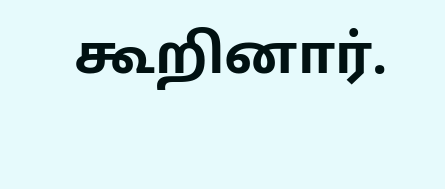கூறினார்.